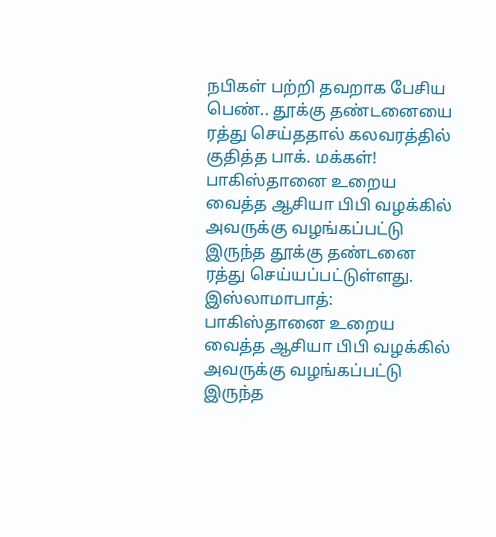நபிகள் பற்றி தவறாக பேசிய பெண்.. தூக்கு தண்டனையை ரத்து செய்ததால் கலவரத்தில் குதித்த பாக். மக்கள்!
பாகிஸ்தானை உறைய வைத்த ஆசியா பிபி வழக்கில் அவருக்கு வழங்கப்பட்டு இருந்த தூக்கு தண்டனை ரத்து செய்யப்பட்டுள்ளது.
இஸ்லாமாபாத்: பாகிஸ்தானை உறைய வைத்த ஆசியா பிபி வழக்கில் அவருக்கு வழங்கப்பட்டு இருந்த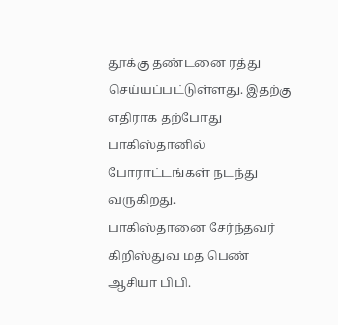தூக்கு தண்டனை ரத்து செய்யப்பட்டுள்ளது. இதற்கு எதிராக தற்போது பாகிஸ்தானில் போராட்டங்கள் நடந்து வருகிறது.
பாகிஸ்தானை சேர்ந்தவர் கிறிஸ்துவ மத பெண் ஆசியா பிபி.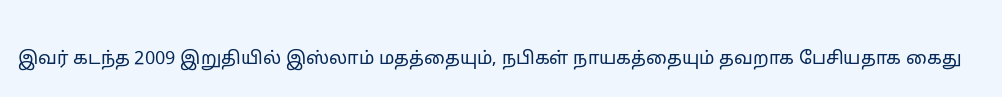இவர் கடந்த 2009 இறுதியில் இஸ்லாம் மதத்தையும், நபிகள் நாயகத்தையும் தவறாக பேசியதாக கைது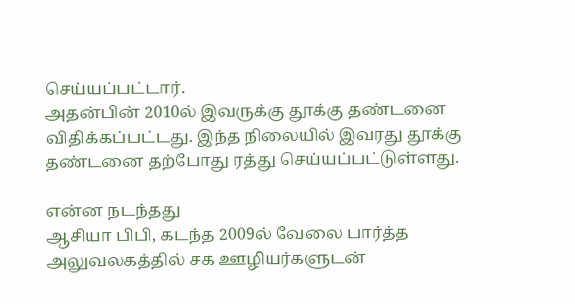செய்யப்பட்டார்.
அதன்பின் 2010ல் இவருக்கு தூக்கு தண்டனை விதிக்கப்பட்டது. இந்த நிலையில் இவரது தூக்கு தண்டனை தற்போது ரத்து செய்யப்பட்டுள்ளது.

என்ன நடந்தது
ஆசியா பிபி, கடந்த 2009ல் வேலை பார்த்த அலுவலகத்தில் சக ஊழியர்களுடன்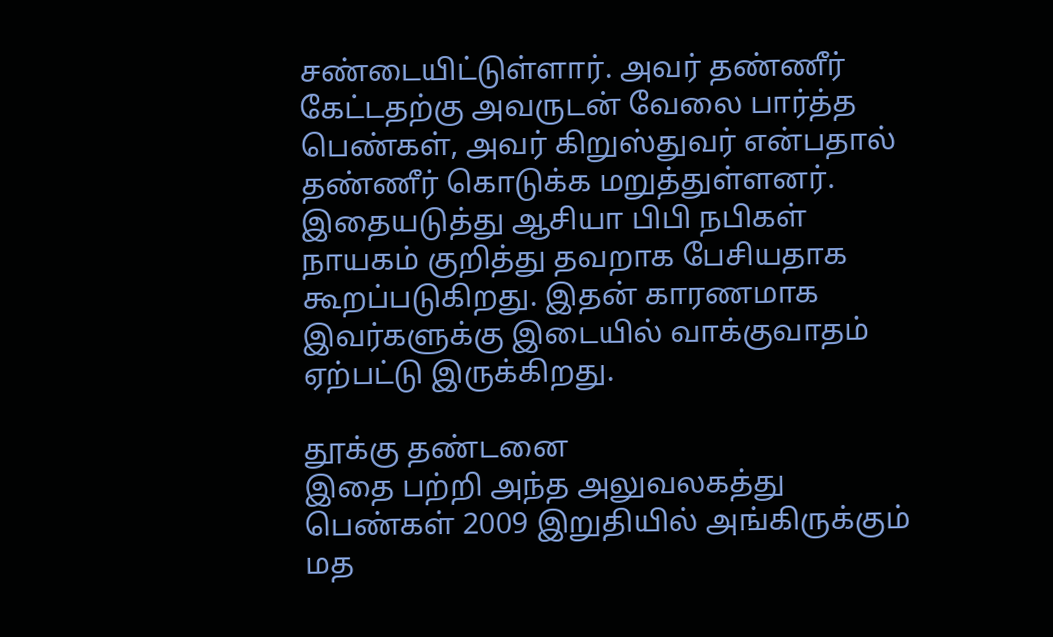சண்டையிட்டுள்ளார். அவர் தண்ணீர் கேட்டதற்கு அவருடன் வேலை பார்த்த பெண்கள், அவர் கிறுஸ்துவர் என்பதால் தண்ணீர் கொடுக்க மறுத்துள்ளனர். இதையடுத்து ஆசியா பிபி நபிகள் நாயகம் குறித்து தவறாக பேசியதாக கூறப்படுகிறது. இதன் காரணமாக இவர்களுக்கு இடையில் வாக்குவாதம் ஏற்பட்டு இருக்கிறது.

தூக்கு தண்டனை
இதை பற்றி அந்த அலுவலகத்து பெண்கள் 2009 இறுதியில் அங்கிருக்கும் மத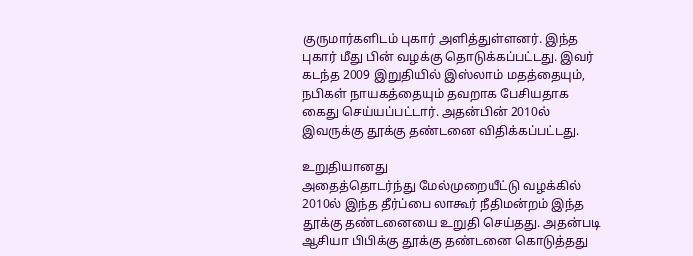குருமார்களிடம் புகார் அளித்துள்ளனர். இந்த புகார் மீது பின் வழக்கு தொடுக்கப்பட்டது. இவர் கடந்த 2009 இறுதியில் இஸ்லாம் மதத்தையும், நபிகள் நாயகத்தையும் தவறாக பேசியதாக கைது செய்யப்பட்டார். அதன்பின் 2010ல் இவருக்கு தூக்கு தண்டனை விதிக்கப்பட்டது.

உறுதியானது
அதைத்தொடர்ந்து மேல்முறையீட்டு வழக்கில் 2010ல் இந்த தீர்ப்பை லாகூர் நீதிமன்றம் இந்த தூக்கு தண்டனையை உறுதி செய்தது. அதன்படி ஆசியா பிபிக்கு தூக்கு தண்டனை கொடுத்தது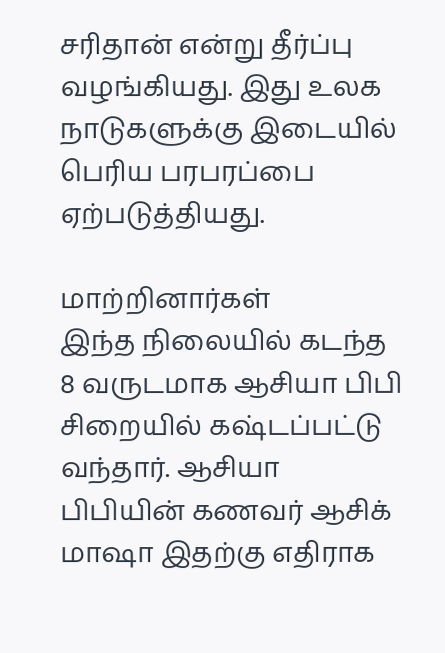சரிதான் என்று தீர்ப்பு வழங்கியது. இது உலக நாடுகளுக்கு இடையில் பெரிய பரபரப்பை ஏற்படுத்தியது.

மாற்றினார்கள்
இந்த நிலையில் கடந்த 8 வருடமாக ஆசியா பிபி சிறையில் கஷ்டப்பட்டு வந்தார். ஆசியா பிபியின் கணவர் ஆசிக் மாஷா இதற்கு எதிராக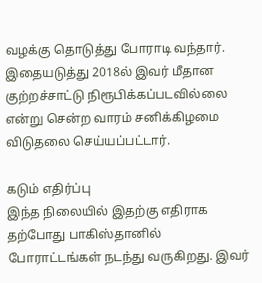வழக்கு தொடுத்து போராடி வந்தார். இதையடுத்து 2018ல் இவர் மீதான குற்றச்சாட்டு நிரூபிக்கப்படவில்லை என்று சென்ற வாரம் சனிக்கிழமை விடுதலை செய்யப்பட்டார்.

கடும் எதிர்ப்பு
இந்த நிலையில் இதற்கு எதிராக தற்போது பாகிஸ்தானில் போராட்டங்கள் நடந்து வருகிறது. இவர்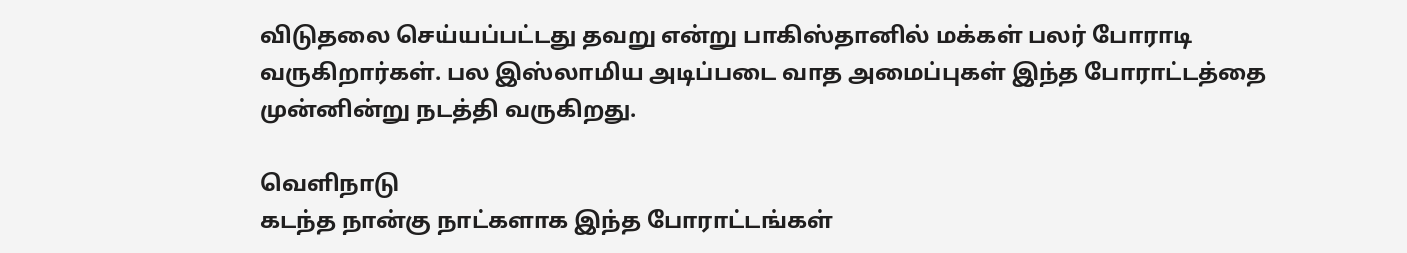விடுதலை செய்யப்பட்டது தவறு என்று பாகிஸ்தானில் மக்கள் பலர் போராடி வருகிறார்கள். பல இஸ்லாமிய அடிப்படை வாத அமைப்புகள் இந்த போராட்டத்தை முன்னின்று நடத்தி வருகிறது.

வெளிநாடு
கடந்த நான்கு நாட்களாக இந்த போராட்டங்கள்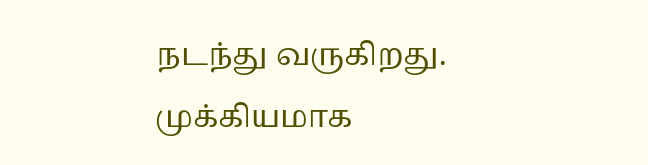நடந்து வருகிறது. முக்கியமாக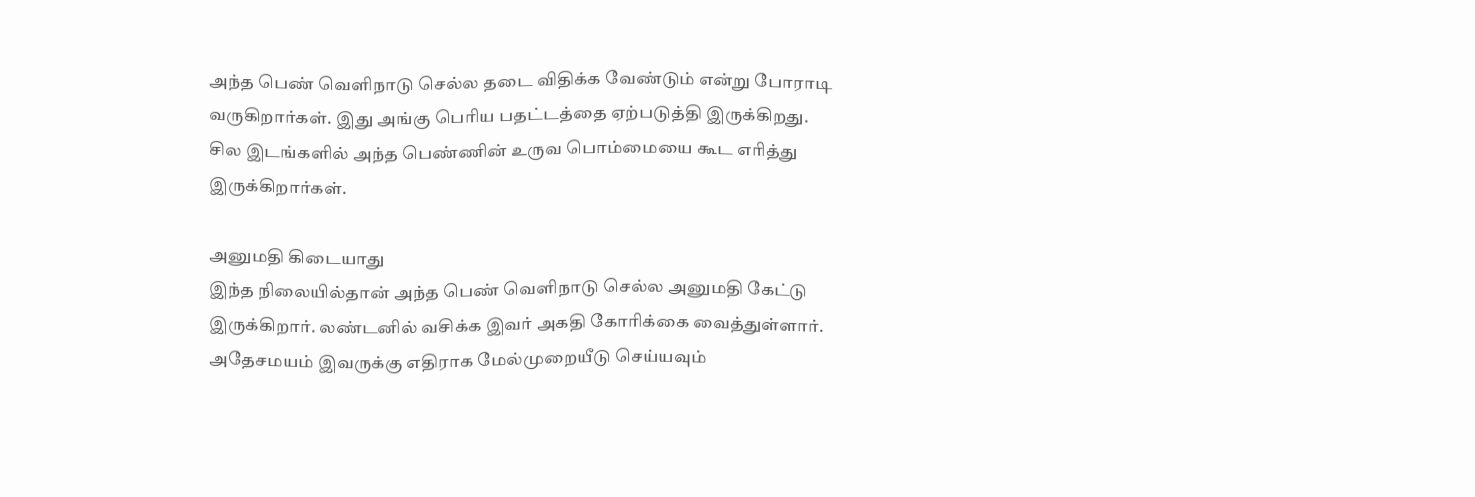அந்த பெண் வெளிநாடு செல்ல தடை விதிக்க வேண்டும் என்று போராடி வருகிறார்கள். இது அங்கு பெரிய பதட்டத்தை ஏற்படுத்தி இருக்கிறது. சில இடங்களில் அந்த பெண்ணின் உருவ பொம்மையை கூட எரித்து இருக்கிறார்கள்.

அனுமதி கிடையாது
இந்த நிலையில்தான் அந்த பெண் வெளிநாடு செல்ல அனுமதி கேட்டு இருக்கிறார். லண்டனில் வசிக்க இவர் அகதி கோரிக்கை வைத்துள்ளார். அதேசமயம் இவருக்கு எதிராக மேல்முறையீடு செய்யவும்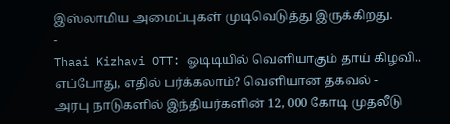இஸ்லாமிய அமைப்புகள் முடிவெடுத்து இருக்கிறது.
-
Thaai Kizhavi OTT: ஓடிடியில் வெளியாகும் தாய் கிழவி.. எப்போது, எதில் பர்க்கலாம்? வெளியான தகவல் -
அரபு நாடுகளில் இந்தியர்களின் 12, 000 கோடி முதலீடு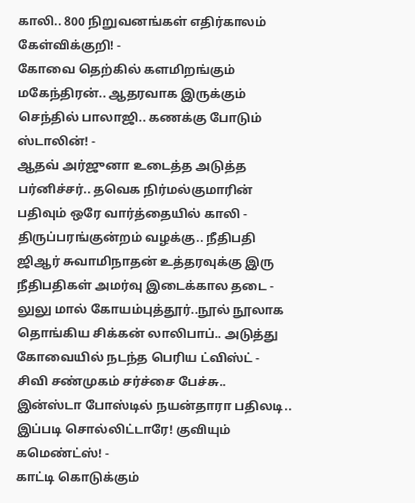காலி.. 800 நிறுவனங்கள் எதிர்காலம் கேள்விக்குறி! -
கோவை தெற்கில் களமிறங்கும் மகேந்திரன்.. ஆதரவாக இருக்கும் செந்தில் பாலாஜி.. கணக்கு போடும் ஸ்டாலின்! -
ஆதவ் அர்ஜுனா உடைத்த அடுத்த பர்னிச்சர்.. தவெக நிர்மல்குமாரின் பதிவும் ஒரே வார்த்தையில் காலி -
திருப்பரங்குன்றம் வழக்கு.. நீதிபதி ஜிஆர் சுவாமிநாதன் உத்தரவுக்கு இரு நீதிபதிகள் அமர்வு இடைக்கால தடை -
லுலு மால் கோயம்புத்தூர்..நூல் நூலாக தொங்கிய சிக்கன் லாலிபாப்.. அடுத்து கோவையில் நடந்த பெரிய ட்விஸ்ட் -
சிவி சண்முகம் சர்ச்சை பேச்சு.. இன்ஸ்டா போஸ்டில் நயன்தாரா பதிலடி.. இப்படி சொல்லிட்டாரே! குவியும் கமெண்ட்ஸ்! -
காட்டி கொடுக்கும்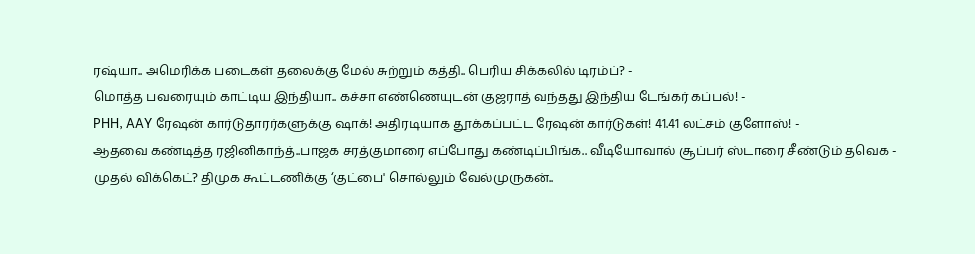ரஷ்யா.. அமெரிக்க படைகள் தலைக்கு மேல் சுற்றும் கத்தி.. பெரிய சிக்கலில் டிரம்ப்? -
மொத்த பவரையும் காட்டிய இந்தியா.. கச்சா எண்ணெயுடன் குஜராத் வந்தது இந்திய டேங்கர் கப்பல்! -
PHH, AAY ரேஷன் கார்டுதாரர்களுக்கு ஷாக்! அதிரடியாக தூக்கப்பட்ட ரேஷன் கார்டுகள்! 41.41 லட்சம் குளோஸ்! -
ஆதவை கண்டித்த ரஜினிகாந்த்..பாஜக சரத்குமாரை எப்போது கண்டிப்பிங்க.. வீடியோவால் சூப்பர் ஸ்டாரை சீண்டும் தவெக -
முதல் விக்கெட்? திமுக கூட்டணிக்கு ‘குட்பை' சொல்லும் வேல்முருகன்..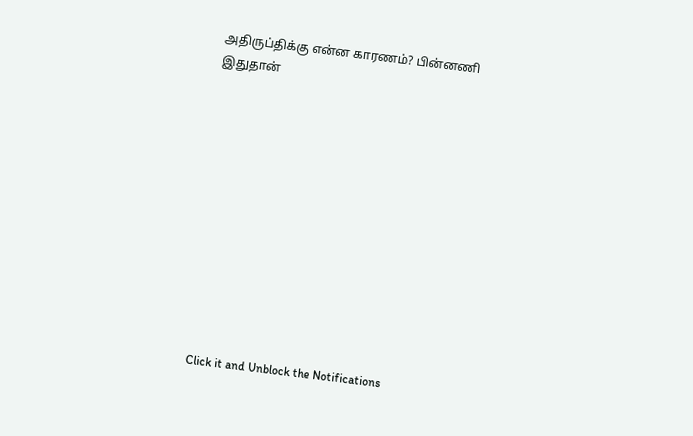அதிருப்திக்கு என்ன காரணம்? பின்னணி இதுதான்












Click it and Unblock the Notifications